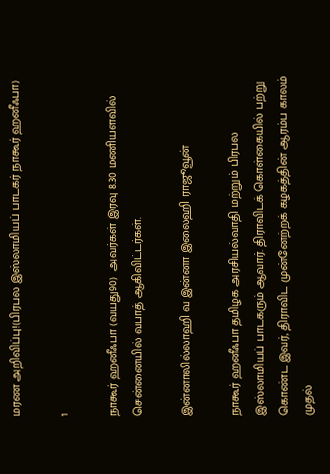மரண அறிவிப்பு!(பிரபல இஸ்லாமியப் பாடகர் நாகூர் ஹனீஃபா)

1

நாகூர் ஹனீஃபா (வயது90)  அவர்கள் இரவு 8.30 மணியளவில் சென்னையில் வபாத் ஆகிவிட்டர்கள்.

இன்னாலில்லாஹி வ இன்னா இலைஹி ராஜூவூன்

நாகூர் ஹனீஃபா தமிழக அரசியல்வாதி மற்றும் பிரபல இஸ்லாமியப் பாடகரும் ஆவார். திராவிடக் கொள்கையில் பற்று கொண்ட இவர், திராவிட முன்னேற்றக் கழகத்தின் ஆரம்ப காலம் முதல்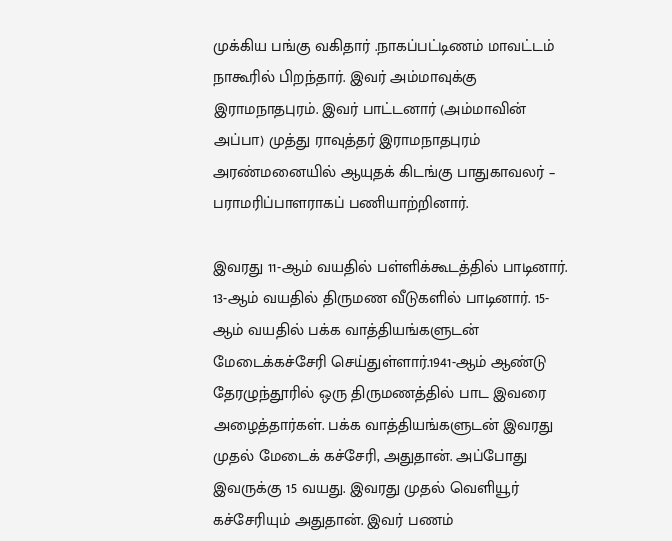முக்கிய பங்கு வகிதார் .நாகப்பட்டிணம் மாவட்டம் நாகூரில் பிறந்தார். இவர் அம்மாவுக்கு இராமநாதபுரம். இவர் பாட்டனார் (அம்மாவின் அப்பா) முத்து ராவுத்தர் இராமநாதபுரம் அரண்மனையில் ஆயுதக் கிடங்கு பாதுகாவலர் – பராமரிப்பாளராகப் பணியாற்றினார்.

இவரது 11-ஆம் வயதில் பள்ளிக்கூடத்தில் பாடினார். 13-ஆம் வயதில் திருமண வீடுகளில் பாடினார். 15-ஆம் வயதில் பக்க வாத்தியங்களுடன் மேடைக்கச்சேரி செய்துள்ளார்.1941-ஆம் ஆண்டு தேரழுந்தூரில் ஒரு திருமணத்தில் பாட இவரை அழைத்தார்கள். பக்க வாத்தியங்களுடன் இவரது முதல் மேடைக் கச்சேரி, அதுதான். அப்போது இவருக்கு 15 வயது. இவரது முதல் வெளியூர் கச்சேரியும் அதுதான். இவர் பணம்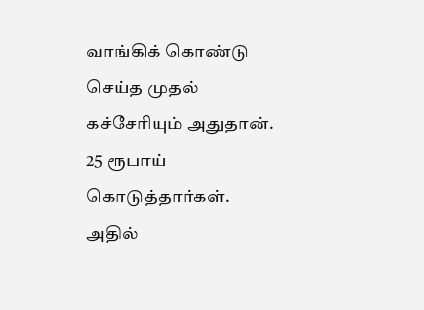வாங்கிக் கொண்டு செய்த முதல் கச்சேரியும் அதுதான். 25 ரூபாய் கொடுத்தார்கள். அதில்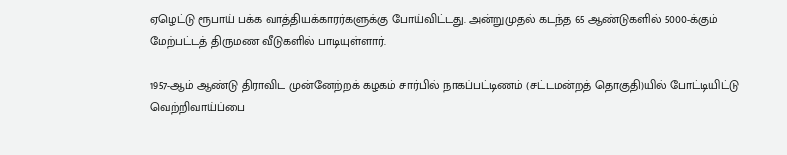ஏழெட்டு ரூபாய் பக்க வாத்தியக்காரர்களுக்கு போய்விட்டது. அன்றுமுதல் கடந்த 65 ஆண்டுகளில் 5000-க்கும் மேற்பட்டத் திருமண வீடுகளில் பாடியுள்ளார்.

1957-ஆம் ஆண்டு திராவிட முன்னேற்றக் கழகம் சார்பில் நாகப்பட்டிணம் (சட்டமன்றத் தொகுதி)யில் போட்டியிட்டு வெற்றிவாய்ப்பை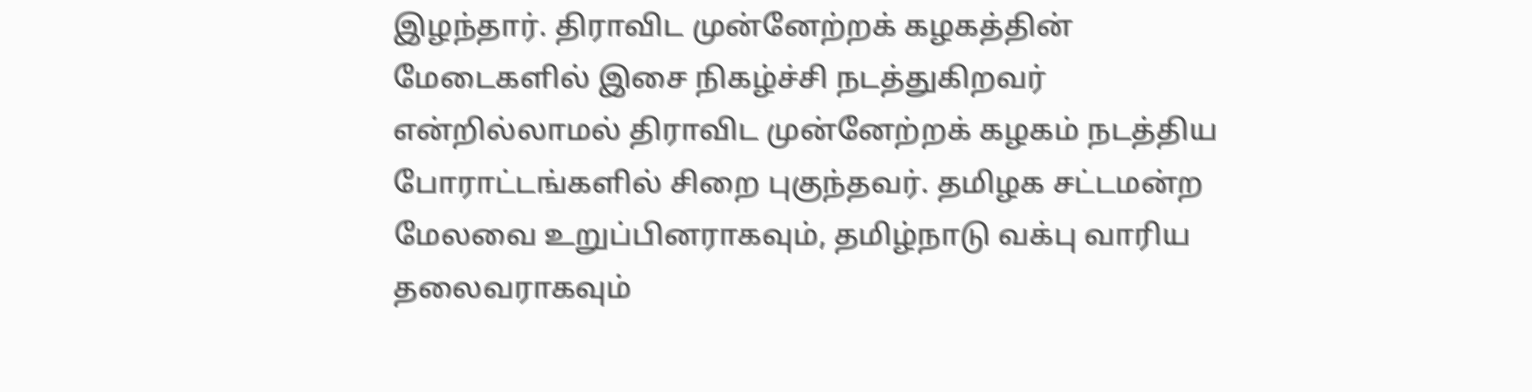இழந்தார். திராவிட முன்னேற்றக் கழகத்தின் மேடைகளில் இசை நிகழ்ச்சி நடத்துகிறவர் என்றில்லாமல் திராவிட முன்னேற்றக் கழகம் நடத்திய போராட்டங்களில் சிறை புகுந்தவர். தமிழக சட்டமன்ற மேலவை உறுப்பினராகவும், தமிழ்நாடு வக்பு வாரிய தலைவராகவும்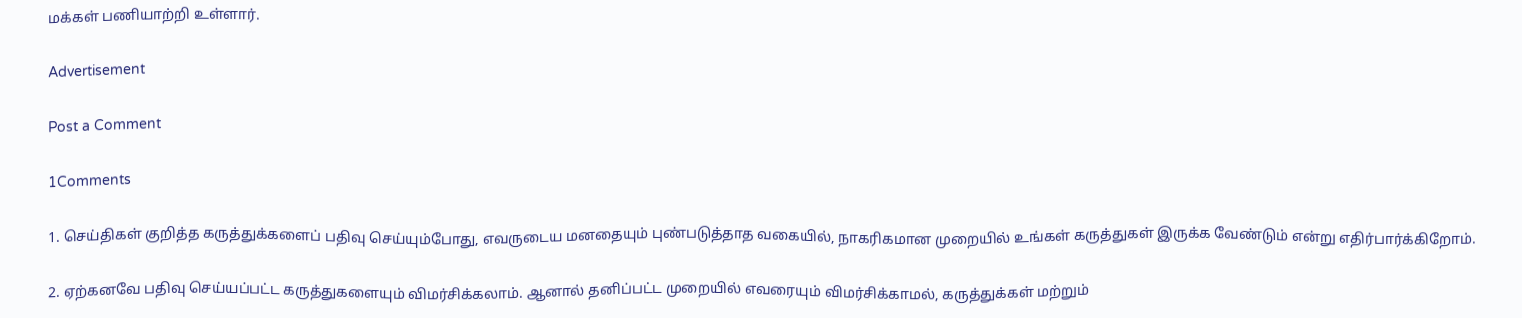மக்கள் பணியாற்றி உள்ளார்.

Advertisement

Post a Comment

1Comments

1. செய்திகள் குறித்த கருத்துக்களைப் பதிவு செய்யும்போது, எவருடைய மனதையும் புண்படுத்தாத வகையில், நாகரிகமான முறையில் உங்கள் கருத்துகள் இருக்க வேண்டும் என்று எதிர்பார்க்கிறோம்.

2. ஏற்கனவே பதிவு செய்யப்பட்ட கருத்துகளையும் விமர்சிக்கலாம். ஆனால் தனிப்பட்ட முறையில் எவரையும் விமர்சிக்காமல், கருத்துக்கள் மற்றும்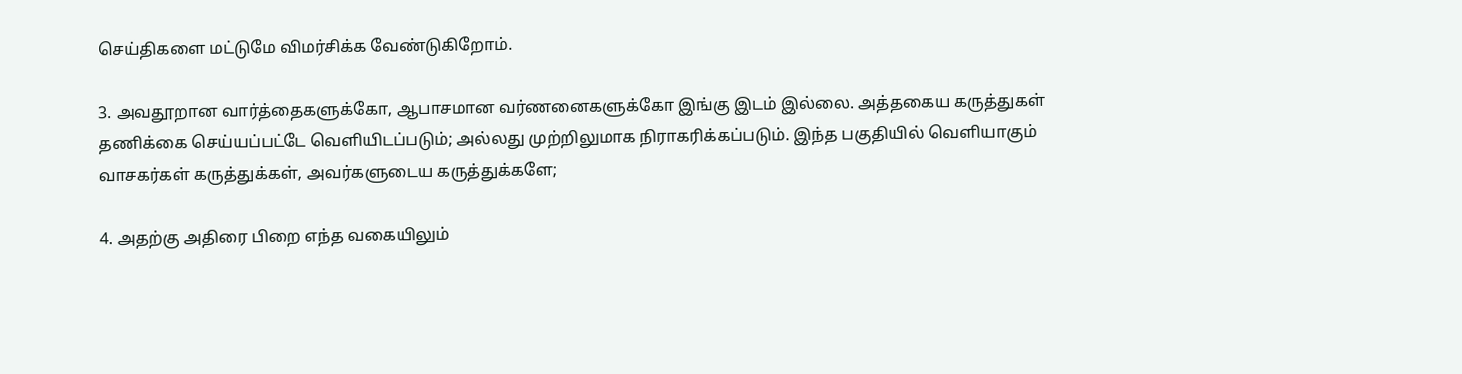செய்திகளை மட்டுமே விமர்சிக்க வேண்டுகிறோம்.

3. அவதூறான வார்த்தைகளுக்கோ, ஆபாசமான வர்ணனைகளுக்கோ இங்கு இடம் இல்லை. அத்தகைய கருத்துகள் தணிக்கை செய்யப்பட்டே வெளியிடப்படும்; அல்லது முற்றிலுமாக நிராகரிக்கப்படும். இந்த பகுதியில் வெளியாகும் வாசகர்கள் கருத்துக்கள், அவர்களுடைய கருத்துக்களே;

4. அதற்கு அதிரை பிறை எந்த வகையிலும்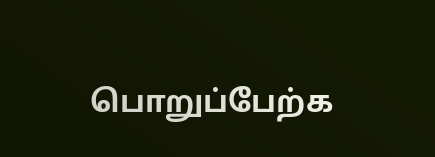பொறுப்பேற்க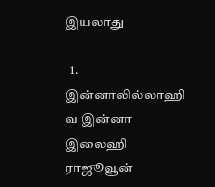இயலாது

  1. இன்னாலில்லாஹி வ இன்னா இலைஹி ராஜூவூன்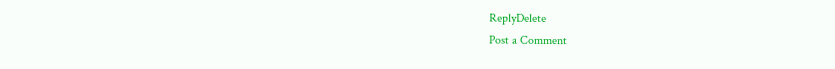ReplyDelete
Post a Comment